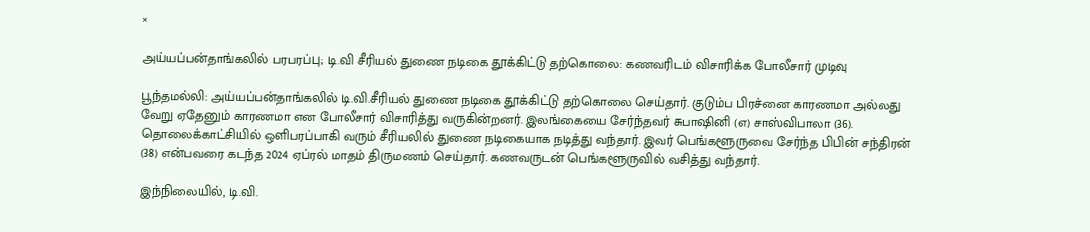×

அய்யப்பன்தாங்கலில் பரபரப்பு; டி.வி சீரியல் துணை நடிகை தூக்கிட்டு தற்கொலை: கணவரிடம் விசாரிக்க போலீசார் முடிவு

பூந்தமல்லி: அய்யப்பன்தாங்கலில் டி.வி.சீரியல் துணை நடிகை தூக்கிட்டு தற்கொலை செய்தார். குடும்ப பிரச்னை காரணமா அல்லது வேறு ஏதேனும் காரணமா என போலீசார் விசாரித்து வருகின்றனர். இலங்கையை சேர்ந்தவர் சுபாஷினி (எ) சாஸ்விபாலா (36). தொலைக்காட்சியில் ஒளிபரப்பாகி வரும் சீரியலில் துணை நடிகையாக நடித்து வந்தார். இவர் பெங்களூருவை சேர்ந்த பிபின் சந்திரன் (38) என்பவரை கடந்த 2024 ஏப்ரல் மாதம் திருமணம் செய்தார். கணவருடன் பெங்களூருவில் வசித்து வந்தார்.

இந்நிலையில், டி.வி.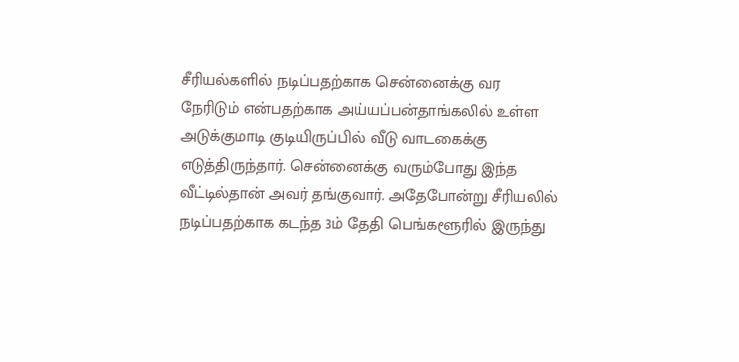சீரியல்களில் நடிப்பதற்காக சென்னைக்கு வர நேரிடும் என்பதற்காக அய்யப்பன்தாங்கலில் உள்ள அடுக்குமாடி குடியிருப்பில் வீடு வாடகைக்கு எடுத்திருந்தார். சென்னைக்கு வரும்போது இந்த வீட்டில்தான் அவர் தங்குவார். அதேபோன்று சீரியலில் நடிப்பதற்காக கடந்த 3ம் தேதி பெங்களூரில் இருந்து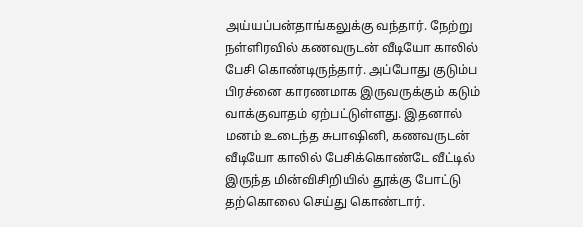அய்யப்பன்தாங்கலுக்கு வந்தார். நேற்று நள்ளிரவில் கணவருடன் வீடியோ காலில் பேசி கொண்டிருந்தார். அப்போது குடும்ப பிரச்னை காரணமாக இருவருக்கும் கடும் வாக்குவாதம் ஏற்பட்டுள்ளது. இதனால் மனம் உடைந்த சுபாஷினி, கணவருடன் வீடியோ காலில் பேசிக்கொண்டே வீட்டில் இருந்த மின்விசிறியில் தூக்கு போட்டு தற்கொலை செய்து கொண்டார்.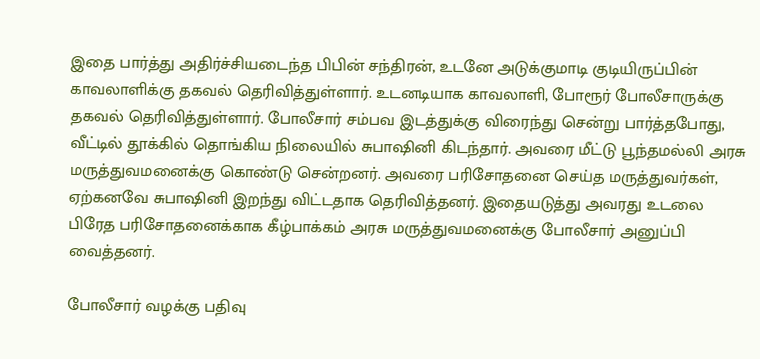இதை பார்த்து அதிர்ச்சியடைந்த பிபின் சந்திரன், உடனே அடுக்குமாடி குடியிருப்பின் காவலாளிக்கு தகவல் தெரிவித்துள்ளார். உடனடியாக காவலாளி, போரூர் போலீசாருக்கு தகவல் தெரிவித்துள்ளார். போலீசார் சம்பவ இடத்துக்கு விரைந்து சென்று பார்த்தபோது, வீட்டில் தூக்கில் தொங்கிய நிலையில் சுபாஷினி கிடந்தார். அவரை மீட்டு பூந்தமல்லி அரசு மருத்துவமனைக்கு கொண்டு சென்றனர். அவரை பரிசோதனை செய்த மருத்துவர்கள், ஏற்கனவே சுபாஷினி இறந்து விட்டதாக தெரிவித்தனர். இதையடுத்து அவரது உடலை பிரேத பரிசோதனைக்காக கீழ்பாக்கம் அரசு மருத்துவமனைக்கு போலீசார் அனுப்பி வைத்தனர்.

போலீசார் வழக்கு பதிவு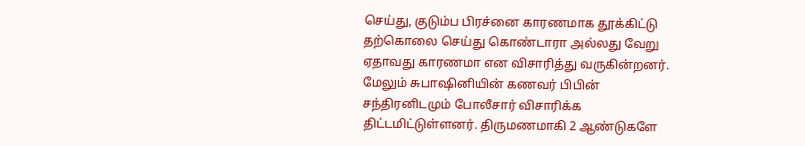செய்து, குடும்ப பிரச்னை காரணமாக தூக்கிட்டு தற்கொலை செய்து கொண்டாரா அல்லது வேறு ஏதாவது காரணமா என விசாரித்து வருகின்றனர். மேலும் சுபாஷினியின் கணவர் பிபின் சந்திரனிடமும் போலீசார் விசாரிக்க திட்டமிட்டுள்ளனர். திருமணமாகி 2 ஆண்டுகளே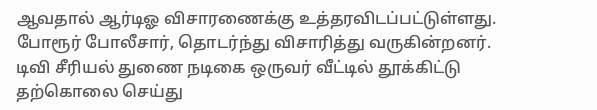ஆவதால் ஆர்டிஓ விசாரணைக்கு உத்தரவிடப்பட்டுள்ளது. போரூர் போலீசார், தொடர்ந்து விசாரித்து வருகின்றனர். டிவி சீரியல் துணை நடிகை ஒருவர் வீட்டில் தூக்கிட்டு தற்கொலை செய்து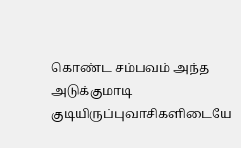கொண்ட சம்பவம் அந்த அடுக்குமாடி குடியிருப்புவாசிகளிடையே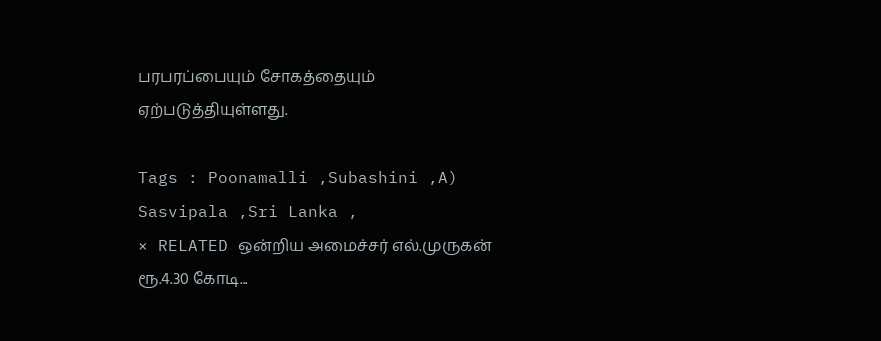பரபரப்பையும் சோகத்தையும் ஏற்படுத்தியுள்ளது.

Tags : Poonamalli ,Subashini ,A) Sasvipala ,Sri Lanka ,
× RELATED ஒன்றிய அமைச்சர் எல்.முருகன் ரூ.4.30 கோடி...